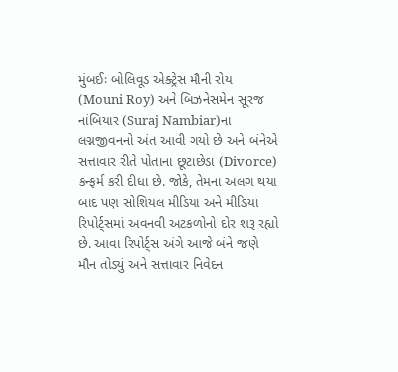મુંબઈઃ બોલિવૂડ એક્ટ્રેસ મૌની રોય (Mouni Roy) અને બિઝનેસમેન સૂરજ નાંબિયાર (Suraj Nambiar)ના લગ્નજીવનનો અંત આવી ગયો છે અને બંનેએ સત્તાવાર રીતે પોતાના છૂટાછેડા (Divorce) કન્ફર્મ કરી દીધા છે. જોકે, તેમના અલગ થયા બાદ પણ સોશિયલ મીડિયા અને મીડિયા રિપોર્ટ્સમાં અવનવી અટકળોનો દોર શરૂ રહ્યો છે. આવા રિપોર્ટ્સ અંગે આજે બંને જણે મૌન તોડ્યું અને સત્તાવાર નિવેદન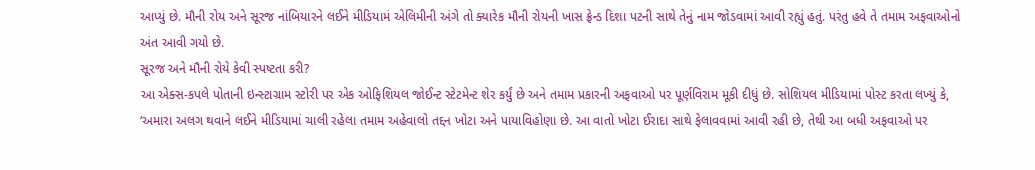આપ્યું છે. મૌની રોય અને સૂરજ નાંબિયારને લઈને મીડિયામં એલિમીની અંગે તો ક્યારેક મૌની રોયની ખાસ ફ્રેન્ડ દિશા પટની સાથે તેનું નામ જોડવામાં આવી રહ્યું હતું. પરંતુ હવે તે તમામ અફવાઓનો અંત આવી ગયો છે.
સૂરજ અને મૌની રોયે કેવી સ્પષ્ટતા કરી?
આ એક્સ-કપલે પોતાની ઇન્સ્ટાગ્રામ સ્ટોરી પર એક ઓફિશિયલ જોઈન્ટ સ્ટેટમેન્ટ શેર કર્યું છે અને તમામ પ્રકારની અફવાઓ પર પૂર્ણવિરામ મૂકી દીધું છે. સોશિયલ મીડિયામાં પોસ્ટ કરતા લખ્યું કે, ‘અમારા અલગ થવાને લઈને મીડિયામાં ચાલી રહેલા તમામ અહેવાલો તદ્દન ખોટા અને પાયાવિહોણા છે. આ વાતો ખોટા ઈરાદા સાથે ફેલાવવામાં આવી રહી છે, તેથી આ બધી અફવાઓ પર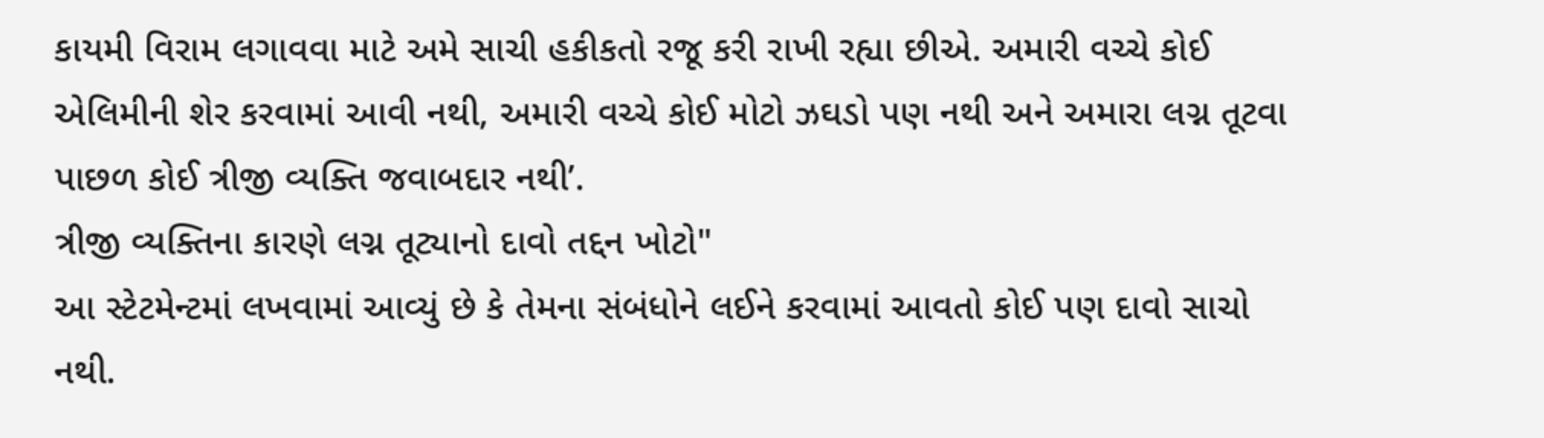કાયમી વિરામ લગાવવા માટે અમે સાચી હકીકતો રજૂ કરી રાખી રહ્યા છીએ. અમારી વચ્ચે કોઈ એલિમીની શેર કરવામાં આવી નથી, અમારી વચ્ચે કોઈ મોટો ઝઘડો પણ નથી અને અમારા લગ્ન તૂટવા પાછળ કોઈ ત્રીજી વ્યક્તિ જવાબદાર નથી’.
ત્રીજી વ્યક્તિના કારણે લગ્ન તૂટ્યાનો દાવો તદ્દન ખોટો"
આ સ્ટેટમેન્ટમાં લખવામાં આવ્યું છે કે તેમના સંબંધોને લઈને કરવામાં આવતો કોઈ પણ દાવો સાચો નથી.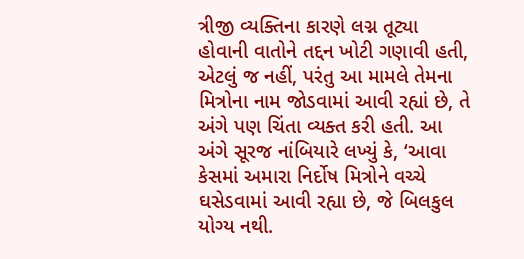ત્રીજી વ્યક્તિના કારણે લગ્ન તૂટ્યા હોવાની વાતોને તદ્દન ખોટી ગણાવી હતી, એટલું જ નહીં, પરંતુ આ મામલે તેમના મિત્રોના નામ જોડવામાં આવી રહ્યાં છે, તે અંગે પણ ચિંતા વ્યક્ત કરી હતી. આ અંગે સૂરજ નાંબિયારે લખ્યું કે, ‘આવા કેસમાં અમારા નિર્દોષ મિત્રોને વચ્ચે ઘસેડવામાં આવી રહ્યા છે, જે બિલકુલ યોગ્ય નથી.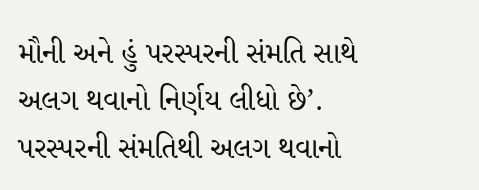મૌની અને હું પરસ્પરની સંમતિ સાથે અલગ થવાનો નિર્ણય લીધો છે’.
પરસ્પરની સંમતિથી અલગ થવાનો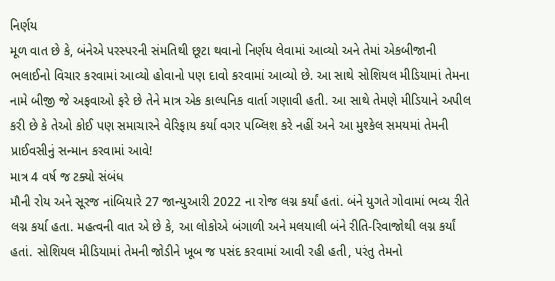નિર્ણય
મૂળ વાત છે કે, બંનેએ પરસ્પરની સંમતિથી છૂટા થવાનો નિર્ણય લેવામાં આવ્યો અને તેમાં એકબીજાની ભલાઈનો વિચાર કરવામાં આવ્યો હોવાનો પણ દાવો કરવામાં આવ્યો છે. આ સાથે સોશિયલ મીડિયામાં તેમના નામે બીજી જે અફવાઓ ફરે છે તેને માત્ર એક કાલ્પનિક વાર્તા ગણાવી હતી. આ સાથે તેમણે મીડિયાને અપીલ કરી છે કે તેઓ કોઈ પણ સમાચારને વેરિફાય કર્યા વગર પબ્લિશ કરે નહીં અને આ મુશ્કેલ સમયમાં તેમની પ્રાઈવસીનું સન્માન કરવામાં આવે!
માત્ર 4 વર્ષ જ ટક્યો સંબંધ
મૌની રોય અને સૂરજ નાંબિયારે 27 જાન્યુઆરી 2022 ના રોજ લગ્ન કર્યાં હતાં. બંને યુગતે ગોવામાં ભવ્ય રીતે લગ્ન કર્યા હતા. મહત્વની વાત એ છે કે, આ લોકોએ બંગાળી અને મલયાલી બંને રીતિ-રિવાજોથી લગ્ન કર્યાં હતાં. સોશિયલ મીડિયામાં તેમની જોડીને ખૂબ જ પસંદ કરવામાં આવી રહી હતી, પરંતુ તેમનો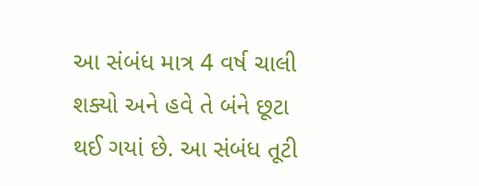આ સંબંધ માત્ર 4 વર્ષ ચાલી શક્યો અને હવે તે બંને છૂટા થઈ ગયાં છે. આ સંબંધ તૂટી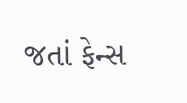જતાં ફેન્સ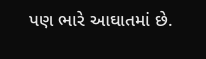પણ ભારે આઘાતમાં છે.